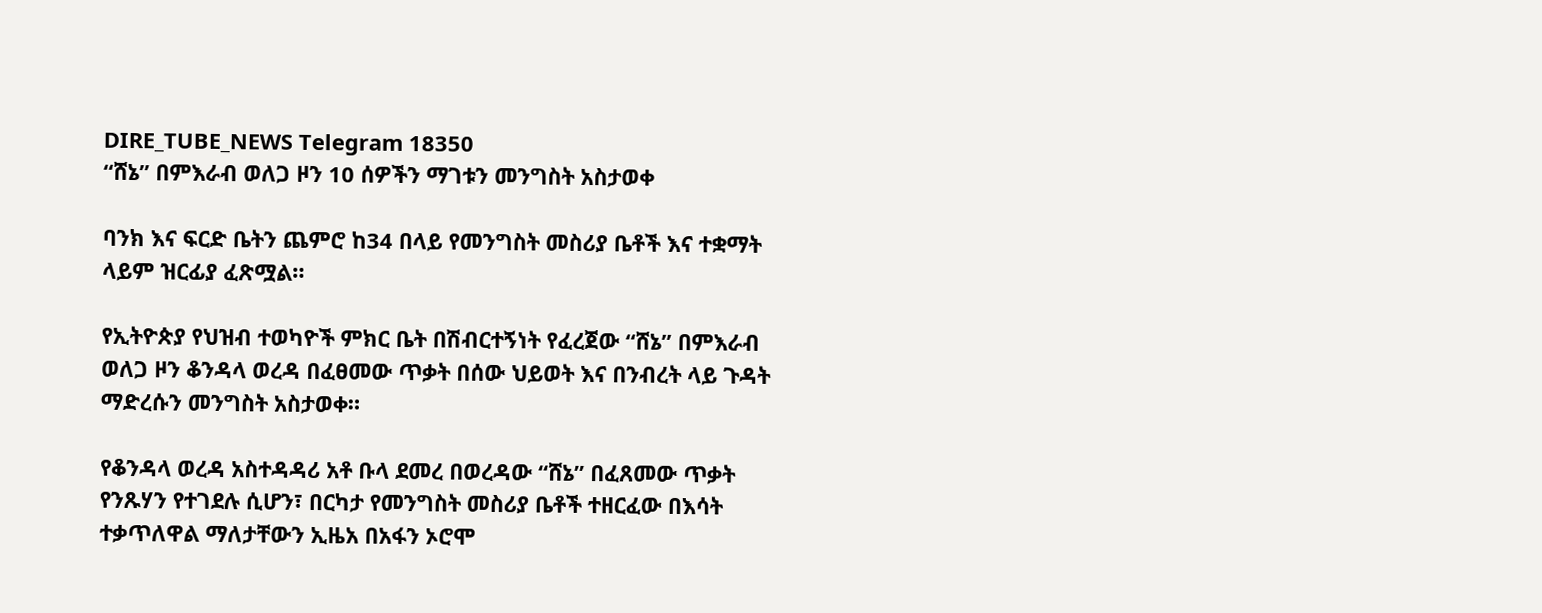DIRE_TUBE_NEWS Telegram 18350
“ሸኔ” በምእራብ ወለጋ ዞን 10 ሰዎችን ማገቱን መንግስት አስታወቀ

ባንክ እና ፍርድ ቤትን ጨምሮ ከ34 በላይ የመንግስት መስሪያ ቤቶች እና ተቋማት ላይም ዝርፊያ ፈጽሟል።

የኢትዮጵያ የህዝብ ተወካዮች ምክር ቤት በሽብርተኝነት የፈረጀው “ሸኔ” በምእራብ ወለጋ ዞን ቆንዳላ ወረዳ በፈፀመው ጥቃት በሰው ህይወት እና በንብረት ላይ ጉዳት ማድረሱን መንግስት አስታወቀ።

የቆንዳላ ወረዳ አስተዳዳሪ አቶ ቡላ ደመረ በወረዳው “ሸኔ” በፈጸመው ጥቃት የንጹሃን የተገደሉ ሲሆን፣ በርካታ የመንግስት መስሪያ ቤቶች ተዘርፈው በእሳት ተቃጥለዋል ማለታቸውን ኢዜአ በአፋን ኦሮሞ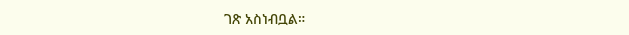ገጽ አስነብቧል።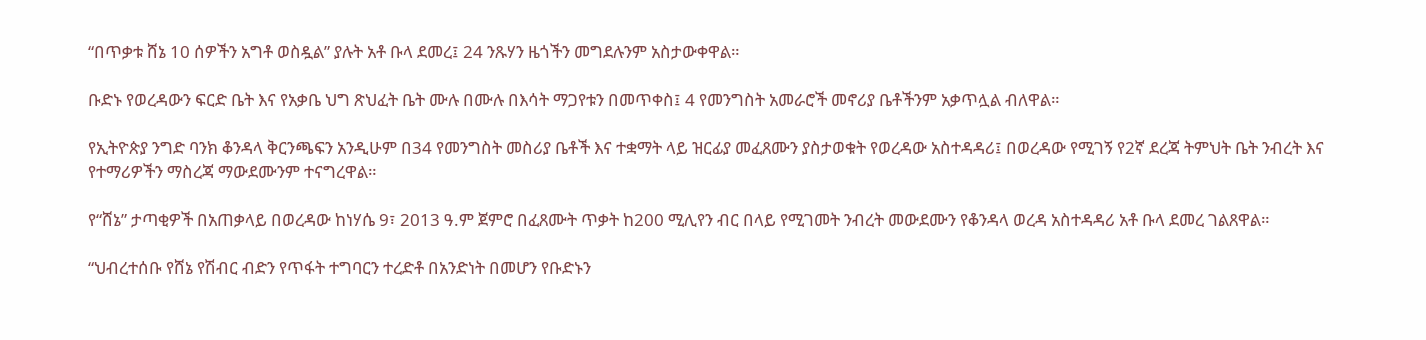“በጥቃቱ ሸኔ 10 ሰዎችን አግቶ ወስዷል” ያሉት አቶ ቡላ ደመረ፤ 24 ንጹሃን ዜጎችን መግደሉንም አስታውቀዋል።

ቡድኑ የወረዳውን ፍርድ ቤት እና የአቃቤ ህግ ጽህፈት ቤት ሙሉ በሙሉ በእሳት ማጋየቱን በመጥቀስ፤ 4 የመንግስት አመራሮች መኖሪያ ቤቶችንም አቃጥሏል ብለዋል።

የኢትዮጵያ ንግድ ባንክ ቆንዳላ ቅርንጫፍን አንዲሁም በ34 የመንግስት መስሪያ ቤቶች እና ተቋማት ላይ ዝርፊያ መፈጸሙን ያስታወቁት የወረዳው አስተዳዳሪ፤ በወረዳው የሚገኝ የ2ኛ ደረጃ ትምህት ቤት ንብረት እና የተማሪዎችን ማስረጃ ማውደሙንም ተናግረዋል።

የ“ሸኔ” ታጣቂዎች በአጠቃላይ በወረዳው ከነሃሴ 9፣ 2013 ዓ.ም ጀምሮ በፈጸሙት ጥቃት ከ200 ሚሊየን ብር በላይ የሚገመት ንብረት መውደሙን የቆንዳላ ወረዳ አስተዳዳሪ አቶ ቡላ ደመረ ገልጸዋል።

“ህብረተሰቡ የሸኔ የሽብር ብድን የጥፋት ተግባርን ተረድቶ በአንድነት በመሆን የቡድኑን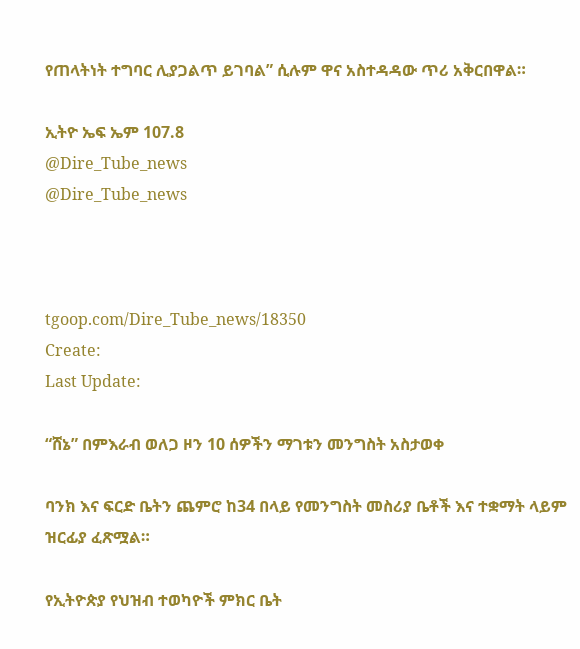የጠላትነት ተግባር ሊያጋልጥ ይገባል” ሲሉም ዋና አስተዳዳው ጥሪ አቅርበዋል።

ኢትዮ ኤፍ ኤም 107.8
@Dire_Tube_news
@Dire_Tube_news



tgoop.com/Dire_Tube_news/18350
Create:
Last Update:

“ሸኔ” በምእራብ ወለጋ ዞን 10 ሰዎችን ማገቱን መንግስት አስታወቀ

ባንክ እና ፍርድ ቤትን ጨምሮ ከ34 በላይ የመንግስት መስሪያ ቤቶች እና ተቋማት ላይም ዝርፊያ ፈጽሟል።

የኢትዮጵያ የህዝብ ተወካዮች ምክር ቤት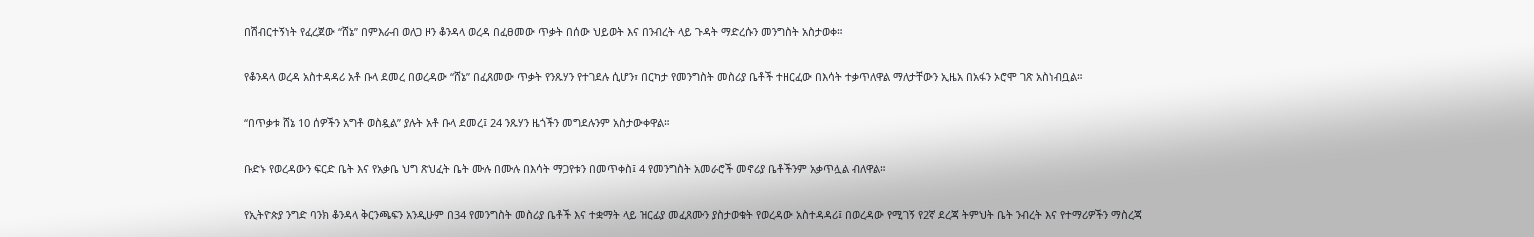በሽብርተኝነት የፈረጀው “ሸኔ” በምእራብ ወለጋ ዞን ቆንዳላ ወረዳ በፈፀመው ጥቃት በሰው ህይወት እና በንብረት ላይ ጉዳት ማድረሱን መንግስት አስታወቀ።

የቆንዳላ ወረዳ አስተዳዳሪ አቶ ቡላ ደመረ በወረዳው “ሸኔ” በፈጸመው ጥቃት የንጹሃን የተገደሉ ሲሆን፣ በርካታ የመንግስት መስሪያ ቤቶች ተዘርፈው በእሳት ተቃጥለዋል ማለታቸውን ኢዜአ በአፋን ኦሮሞ ገጽ አስነብቧል።

“በጥቃቱ ሸኔ 10 ሰዎችን አግቶ ወስዷል” ያሉት አቶ ቡላ ደመረ፤ 24 ንጹሃን ዜጎችን መግደሉንም አስታውቀዋል።

ቡድኑ የወረዳውን ፍርድ ቤት እና የአቃቤ ህግ ጽህፈት ቤት ሙሉ በሙሉ በእሳት ማጋየቱን በመጥቀስ፤ 4 የመንግስት አመራሮች መኖሪያ ቤቶችንም አቃጥሏል ብለዋል።

የኢትዮጵያ ንግድ ባንክ ቆንዳላ ቅርንጫፍን አንዲሁም በ34 የመንግስት መስሪያ ቤቶች እና ተቋማት ላይ ዝርፊያ መፈጸሙን ያስታወቁት የወረዳው አስተዳዳሪ፤ በወረዳው የሚገኝ የ2ኛ ደረጃ ትምህት ቤት ንብረት እና የተማሪዎችን ማስረጃ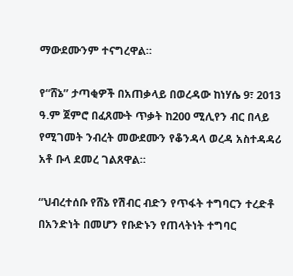ማውደሙንም ተናግረዋል።

የ“ሸኔ” ታጣቂዎች በአጠቃላይ በወረዳው ከነሃሴ 9፣ 2013 ዓ.ም ጀምሮ በፈጸሙት ጥቃት ከ200 ሚሊየን ብር በላይ የሚገመት ንብረት መውደሙን የቆንዳላ ወረዳ አስተዳዳሪ አቶ ቡላ ደመረ ገልጸዋል።

“ህብረተሰቡ የሸኔ የሽብር ብድን የጥፋት ተግባርን ተረድቶ በአንድነት በመሆን የቡድኑን የጠላትነት ተግባር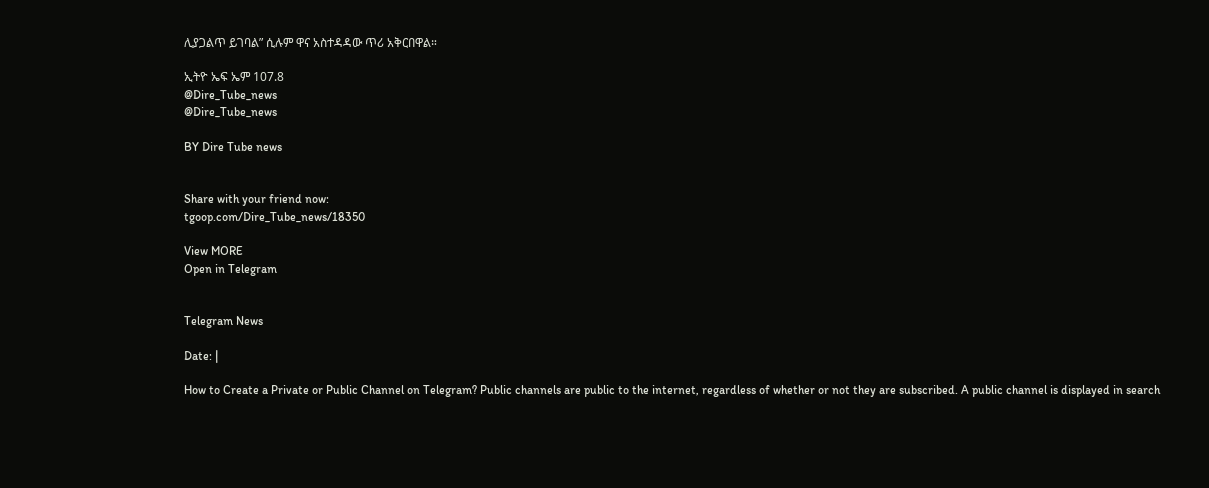ሊያጋልጥ ይገባል” ሲሉም ዋና አስተዳዳው ጥሪ አቅርበዋል።

ኢትዮ ኤፍ ኤም 107.8
@Dire_Tube_news
@Dire_Tube_news

BY Dire Tube news


Share with your friend now:
tgoop.com/Dire_Tube_news/18350

View MORE
Open in Telegram


Telegram News

Date: |

How to Create a Private or Public Channel on Telegram? Public channels are public to the internet, regardless of whether or not they are subscribed. A public channel is displayed in search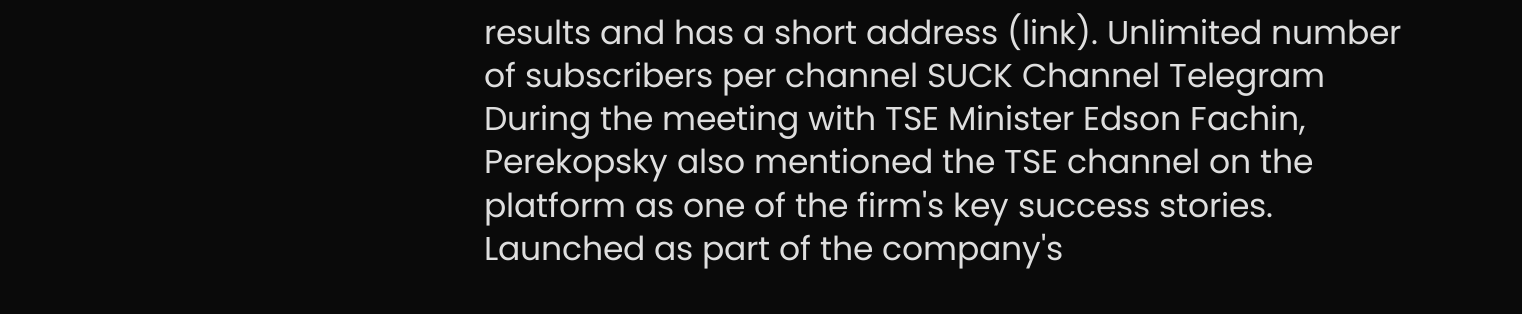results and has a short address (link). Unlimited number of subscribers per channel SUCK Channel Telegram During the meeting with TSE Minister Edson Fachin, Perekopsky also mentioned the TSE channel on the platform as one of the firm's key success stories. Launched as part of the company's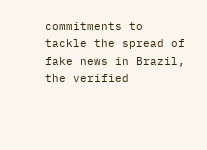commitments to tackle the spread of fake news in Brazil, the verified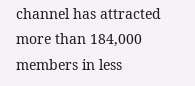channel has attracted more than 184,000 members in less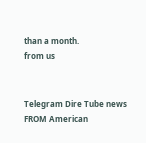than a month.
from us


Telegram Dire Tube news
FROM American